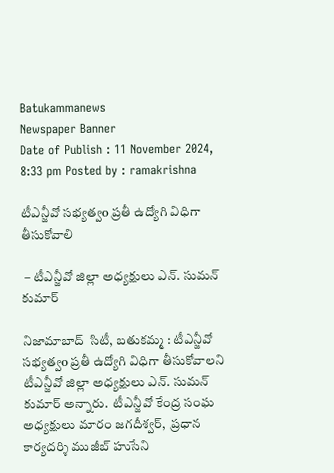Batukammanews
Newspaper Banner
Date of Publish : 11 November 2024, 8:33 pm Posted by : ramakrishna

టీఎన్జీవో సభ్యత్వo ప్రతీ ఉద్యోగి విధిగా తీసుకోవాలి

 – టీఎన్జీవో జిల్లా అధ్యక్షులు ఎన్. సుమన్ కుమార్

నిజామాబాద్  సిటీ, బతుకమ్మ : టీఎన్జీవో సభ్యత్వo ప్రతీ ఉద్యోగి విధిగా తీసుకోవాలని టీఎన్జీవో జిల్లా అధ్యక్షులు ఎన్. సుమన్ కుమార్ అన్నారు.  టీఎన్జీవో కేంద్ర సంఘ అధ్యక్షులు మారం జగదీశ్వర్,  ప్రధాన కార్యదర్శి ముజీబ్ హుసేని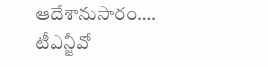ఆదేశానుసారం…. టీఎన్జీవో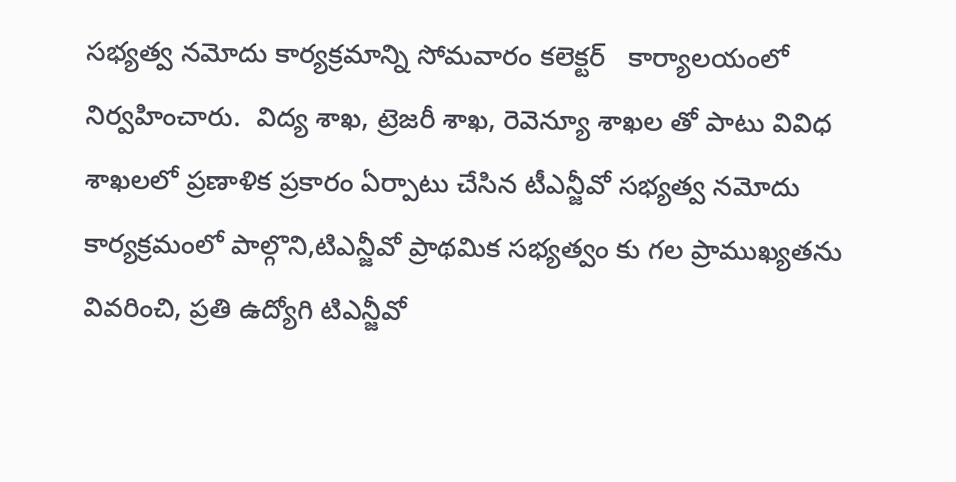సభ్యత్వ నమోదు కార్యక్రమాన్ని సోమవారం కలెక్టర్   కార్యాలయంలో నిర్వహించారు.  విద్య శాఖ, ట్రెజరీ శాఖ, రెవెన్యూ శాఖల తో పాటు వివిధ శాఖలలో ప్రణాళిక ప్రకారం ఏర్పాటు చేసిన టీఎన్జీవో సభ్యత్వ నమోదు కార్యక్రమంలో పాల్గొని,టిఎన్జీవో ప్రాథమిక సభ్యత్వం కు గల ప్రాముఖ్యతను వివరించి, ప్రతి ఉద్యోగి టిఎన్జీవో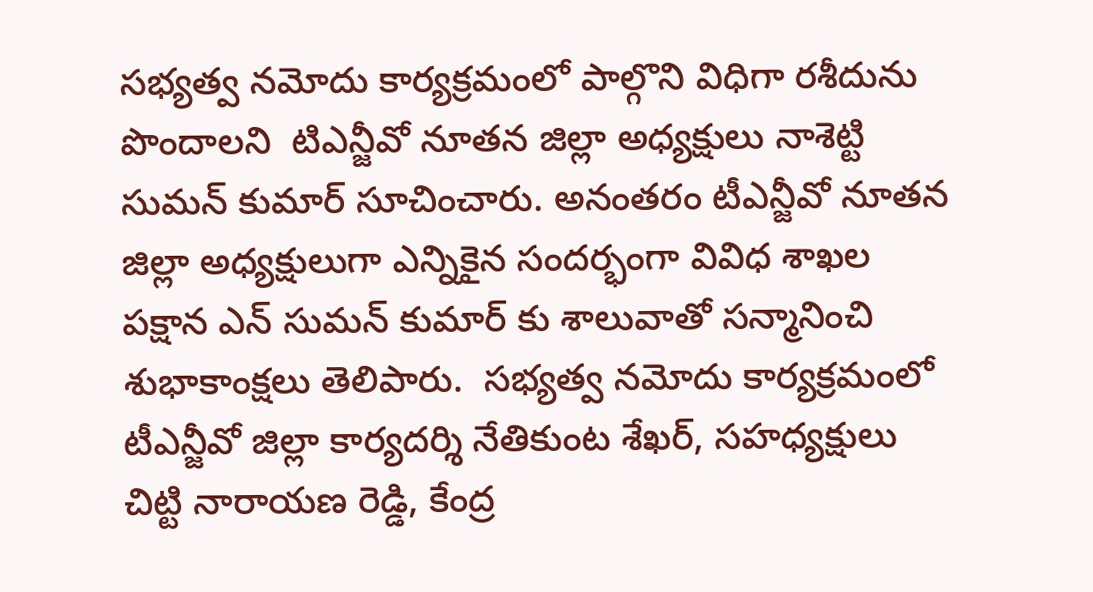సభ్యత్వ నమోదు కార్యక్రమంలో పాల్గొని విధిగా రశీదును పొందాలని  టిఎన్జీవో నూతన జిల్లా అధ్యక్షులు నాశెట్టి సుమన్ కుమార్ సూచించారు. అనంతరం టీఎన్జీవో నూతన జిల్లా అధ్యక్షులుగా ఎన్నికైన సందర్భంగా వివిధ శాఖల పక్షాన ఎన్ సుమన్ కుమార్ కు శాలువాతో సన్మానించి శుభాకాంక్షలు తెలిపారు.  సభ్యత్వ నమోదు కార్యక్రమంలో టీఎన్జీవో జిల్లా కార్యదర్శి నేతికుంట శేఖర్, సహధ్యక్షులు చిట్టి నారాయణ రెడ్డి, కేంద్ర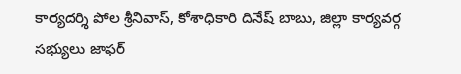కార్యదర్శి పోల శ్రీనివాస్, కోశాధికారి దినేష్ బాబు, జిల్లా కార్యవర్గ సభ్యులు జాఫర్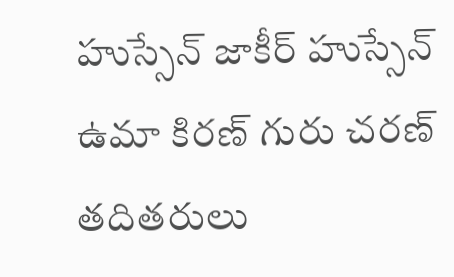హుస్సేన్ జాకీర్ హుస్సేన్ ఉమా కిరణ్ గురు చరణ్ తదితరులు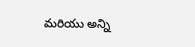మరియు అన్ని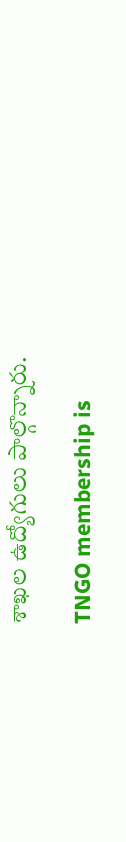శాఖల ఉద్యోగులు పాల్గొన్నారు.

TNGO membership is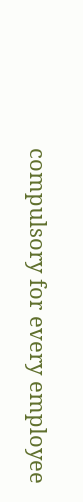compulsory for every employee